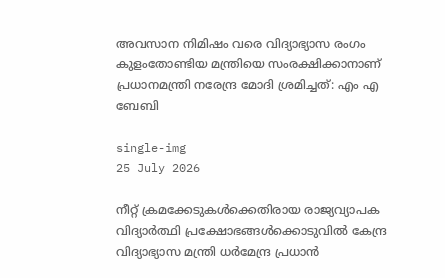അവസാന നിമിഷം വരെ വിദ്യാഭ്യാസ രംഗം കുളംതോണ്ടിയ മന്ത്രിയെ സംരക്ഷിക്കാനാണ് പ്രധാനമന്ത്രി നരേന്ദ്ര മോദി ശ്രമിച്ചത്: എം എ ബേബി

single-img
25 July 2026

നീറ്റ് ക്രമക്കേടുകൾക്കെതിരായ രാജ്യവ്യാപക വിദ്യാർത്ഥി പ്രക്ഷോഭങ്ങൾക്കൊടുവിൽ കേന്ദ്ര വിദ്യാഭ്യാസ മന്ത്രി ധർമേന്ദ്ര പ്രധാൻ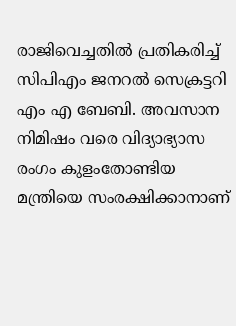രാജിവെച്ചതിൽ പ്രതികരിച്ച് സിപിഎം ജനറൽ സെക്രട്ടറി എം എ ബേബി. അവസാന നിമിഷം വരെ വിദ്യാഭ്യാസ രംഗം കുളംതോണ്ടിയ മന്ത്രിയെ സംരക്ഷിക്കാനാണ്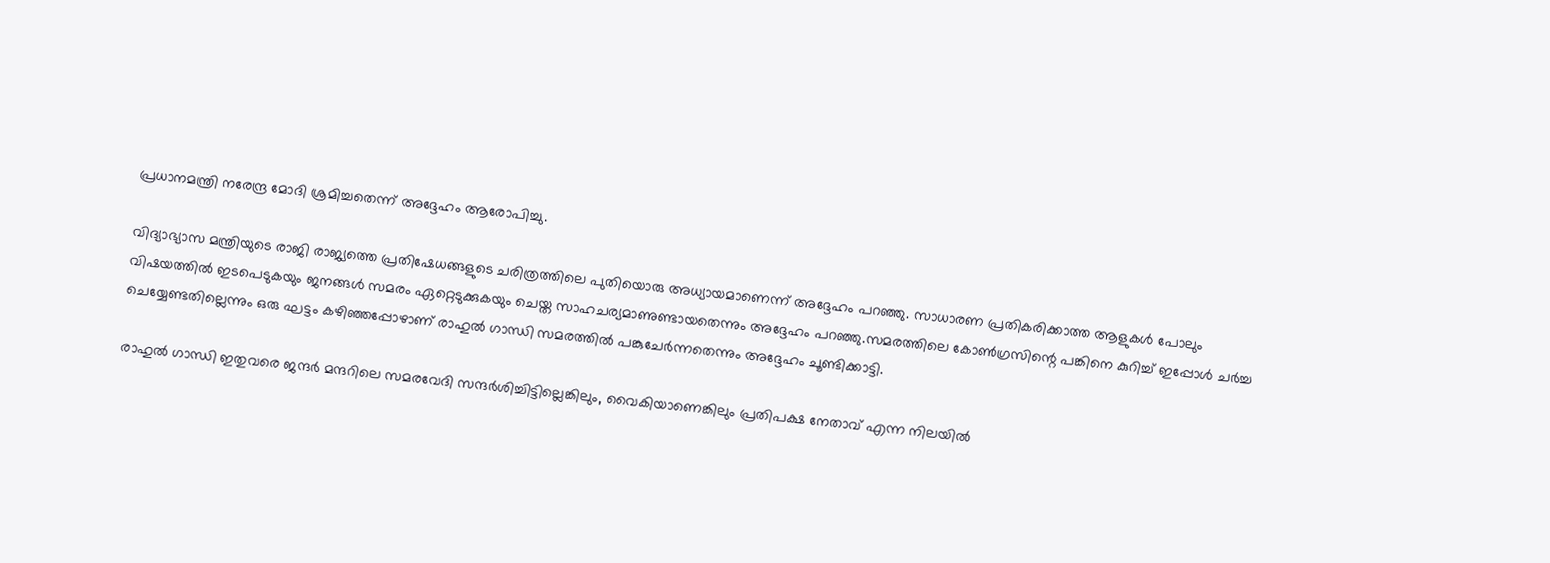പ്രധാനമന്ത്രി നരേന്ദ്ര മോദി ശ്രമിച്ചതെന്ന് അദ്ദേഹം ആരോപിച്ചു.

വിദ്യാഭ്യാസ മന്ത്രിയുടെ രാജി രാജ്യത്തെ പ്രതിഷേധങ്ങളുടെ ചരിത്രത്തിലെ പുതിയൊരു അധ്യായമാണെന്ന് അദ്ദേഹം പറഞ്ഞു. സാധാരണ പ്രതികരിക്കാത്ത ആളുകൾ പോലും വിഷയത്തിൽ ഇടപെടുകയും ജനങ്ങൾ സമരം ഏറ്റെടുക്കുകയും ചെയ്ത സാഹചര്യമാണുണ്ടായതെന്നും അദ്ദേഹം പറഞ്ഞു.സമരത്തിലെ കോൺഗ്രസിന്റെ പങ്കിനെ കുറിച്ച് ഇപ്പോൾ ചർച്ച ചെയ്യേണ്ടതില്ലെന്നും ഒരു ഘട്ടം കഴിഞ്ഞപ്പോഴാണ് രാഹുൽ ഗാന്ധി സമരത്തിൽ പങ്കുചേർന്നതെന്നും അദ്ദേഹം ചൂണ്ടിക്കാട്ടി.

രാഹുൽ ഗാന്ധി ഇതുവരെ ജന്ദർ മന്ദറിലെ സമരവേദി സന്ദർശിച്ചിട്ടില്ലെങ്കിലും, വൈകിയാണെങ്കിലും പ്രതിപക്ഷ നേതാവ് എന്ന നിലയിൽ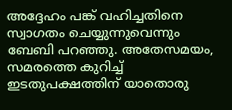അദ്ദേഹം പങ്ക് വഹിച്ചതിനെ സ്വാഗതം ചെയ്യുന്നുവെന്നും ബേബി പറഞ്ഞു. അതേസമയം, സമരത്തെ കുറിച്ച് ഇടതുപക്ഷത്തിന് യാതൊരു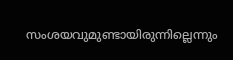സംശയവുമുണ്ടായിരുന്നില്ലെന്നും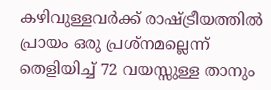കഴിവുള്ളവർക്ക് രാഷ്ട്രീയത്തിൽ പ്രായം ഒരു പ്രശ്നമല്ലെന്ന് തെളിയിച്ച് 72 വയസ്സുള്ള താനും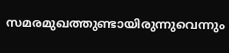സമരമുഖത്തുണ്ടായിരുന്നുവെന്നും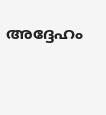അദ്ദേഹം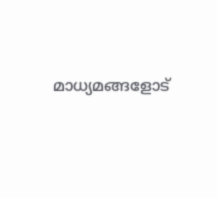മാധ്യമങ്ങളോട്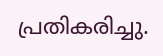പ്രതികരിച്ചു.